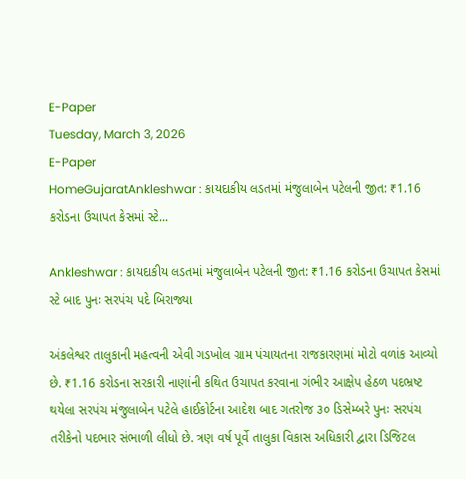E-Paper
Tuesday, March 3, 2026
E-Paper
HomeGujaratAnkleshwar : કાયદાકીય લડતમાં મંજુલાબેન પટેલની જીત: ₹1.16 કરોડના ઉચાપત કેસમાં સ્ટે...

Ankleshwar : કાયદાકીય લડતમાં મંજુલાબેન પટેલની જીત: ₹1.16 કરોડના ઉચાપત કેસમાં સ્ટે બાદ પુનઃ સરપંચ પદે બિરાજ્યા

અંકલેશ્વર તાલુકાની મહત્વની એવી ગડખોલ ગ્રામ પંચાયતના રાજકારણમાં મોટો વળાંક આવ્યો છે. ₹1.16 કરોડના સરકારી નાણાંની કથિત ઉચાપત કરવાના ગંભીર આક્ષેપ હેઠળ પદભ્રષ્ટ થયેલા સરપંચ મંજુલાબેન પટેલે હાઈકોર્ટના આદેશ બાદ ગતરોજ ૩૦ ડિસેમ્બરે પુનઃ સરપંચ તરીકેનો પદભાર સંભાળી લીધો છે. ત્રણ વર્ષ પૂર્વે તાલુકા વિકાસ અધિકારી દ્વારા ડિજિટલ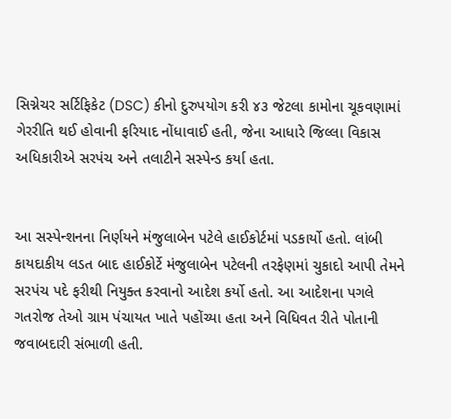સિગ્નેચર સર્ટિફિકેટ (DSC) કીનો દુરુપયોગ કરી ૪૩ જેટલા કામોના ચૂકવણામાં ગેરરીતિ થઈ હોવાની ફરિયાદ નોંધાવાઈ હતી, જેના આધારે જિલ્લા વિકાસ અધિકારીએ સરપંચ અને તલાટીને સસ્પેન્ડ કર્યા હતા.


આ સસ્પેન્શનના નિર્ણયને મંજુલાબેન પટેલે હાઈકોર્ટમાં પડકાર્યો હતો. લાંબી કાયદાકીય લડત બાદ હાઈકોર્ટે મંજુલાબેન પટેલની તરફેણમાં ચુકાદો આપી તેમને સરપંચ પદે ફરીથી નિયુક્ત કરવાનો આદેશ કર્યો હતો. આ આદેશના પગલે ગતરોજ તેઓ ગ્રામ પંચાયત ખાતે પહોંચ્યા હતા અને વિધિવત રીતે પોતાની જવાબદારી સંભાળી હતી.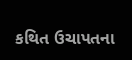કથિત ઉચાપતના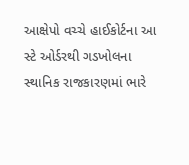આક્ષેપો વચ્ચે હાઈકોર્ટના આ સ્ટે ઓર્ડરથી ગડખોલના સ્થાનિક રાજકારણમાં ભારે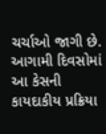ચર્ચાઓ જાગી છે. આગામી દિવસોમાં આ કેસની કાયદાકીય પ્રક્રિયા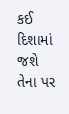કઈ દિશામાં જશે તેના પર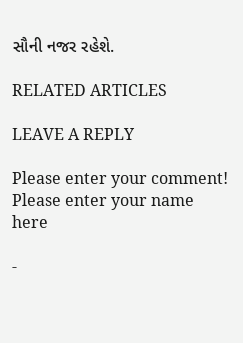સૌની નજર રહેશે.

RELATED ARTICLES

LEAVE A REPLY

Please enter your comment!
Please enter your name here

-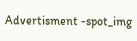Advertisment -spot_img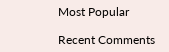Most Popular

Recent Comments